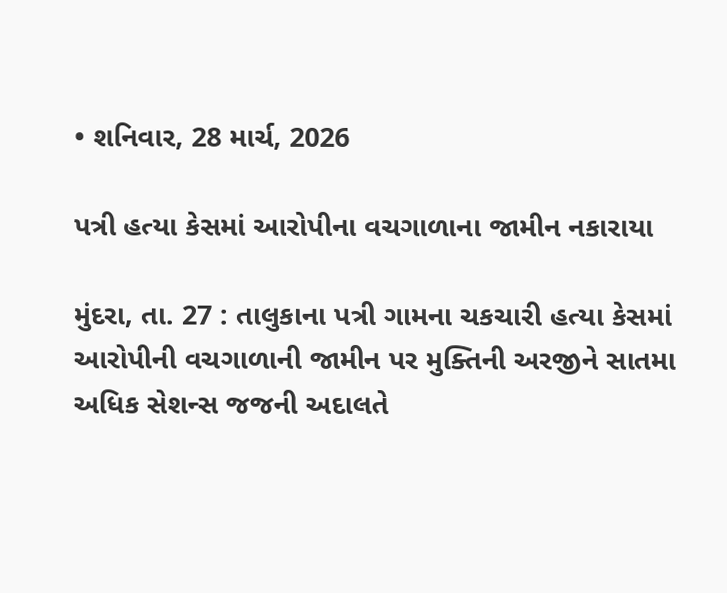• શનિવાર, 28 માર્ચ, 2026

પત્રી હત્યા કેસમાં આરોપીના વચગાળાના જામીન નકારાયા

મુંદરા, તા. 27 : તાલુકાના પત્રી ગામના ચકચારી હત્યા કેસમાં આરોપીની વચગાળાની જામીન પર મુક્તિની અરજીને સાતમા અધિક સેશન્સ જજની અદાલતે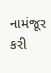નામંજૂર કરી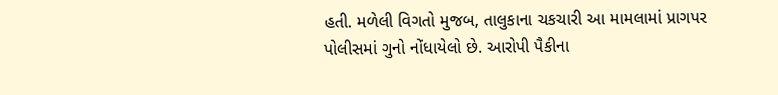હતી. મળેલી વિગતો મુજબ, તાલુકાના ચકચારી આ મામલામાં પ્રાગપર પોલીસમાં ગુનો નોંધાયેલો છે. આરોપી પૈકીના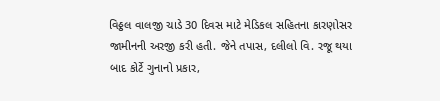વિઠ્ઠલ વાલજી ચાડે 30 દિવસ માટે મેડિકલ સહિતના કારણોસર જામીનની અરજી કરી હતી. જેને તપાસ, દલીલો વિ. રજૂ થયા બાદ કોર્ટે ગુનાનો પ્રકાર,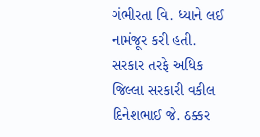ગંભીરતા વિ. ધ્યાને લઈ નામંજૂર કરી હતી. સરકાર તરફે અધિક જિલ્લા સરકારી વકીલ  દિનેશભાઈ જે. ઠક્કર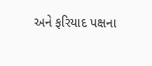અને ફરિયાદ પક્ષના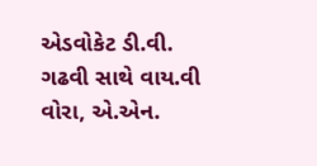એડવોકેટ ડી.વી. ગઢવી સાથે વાય.વી વોરા, એ.એન.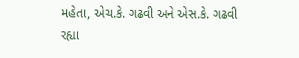મહેતા, એચ.કે. ગઢવી અને એસ.કે. ગઢવી રહ્યા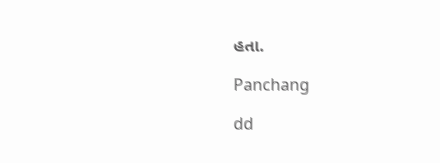હતા.

Panchang

dd